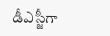డీఎస్జీగా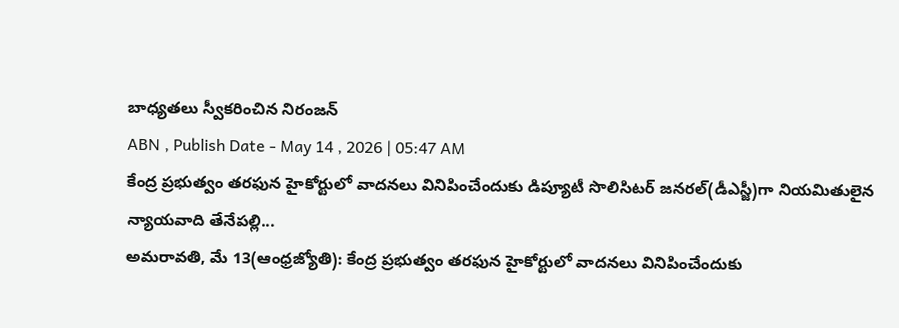బాధ్యతలు స్వీకరించిన నిరంజన్
ABN , Publish Date - May 14 , 2026 | 05:47 AM
కేంద్ర ప్రభుత్వం తరఫున హైకోర్టులో వాదనలు వినిపించేందుకు డిప్యూటీ సొలిసిటర్ జనరల్(డీఎస్జీ)గా నియమితులైన న్యాయవాది తేనేపల్లి...
అమరావతి, మే 13(ఆంధ్రజ్యోతి): కేంద్ర ప్రభుత్వం తరఫున హైకోర్టులో వాదనలు వినిపించేందుకు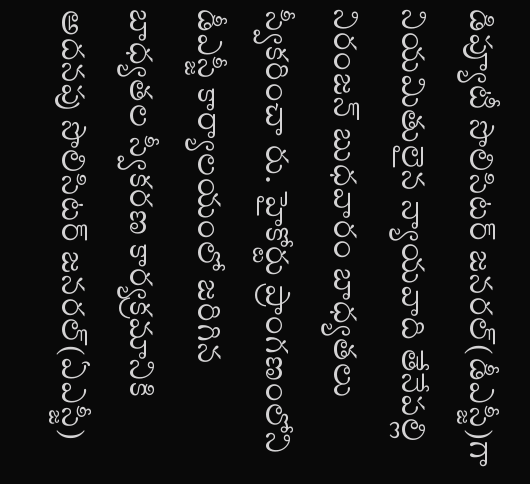డిప్యూటీ సొలిసిటర్ జనరల్(డీఎస్జీ)గా నియమితులైన న్యాయవాది తేనేపల్లి నిరంజన్ బుధవారం బాధ్యతలు స్వీకరించా రు. హైకోర్టు ప్రాంగణంలోని డీఎస్జీ కార్యాలయంలో జరిగిన బాధ్యతల స్వీకరణ కార్యక్రమానికి అదనపు సొలిసిటర్ జనరల్(ఏఎస్జీ)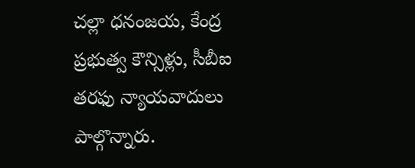చల్లా ధనంజయ, కేంద్ర ప్రభుత్వ కౌన్సిళ్లు, సీబీఐ తరఫు న్యాయవాదులు పాల్గొన్నారు.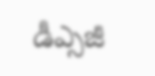డీఎ్సజీ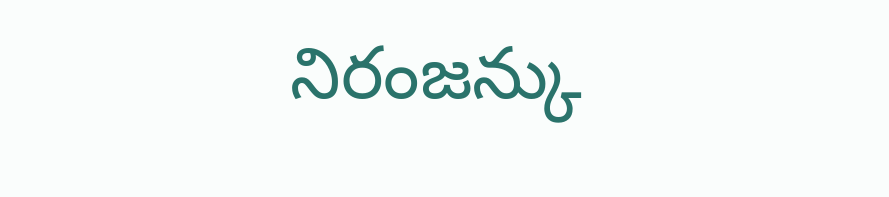నిరంజన్కు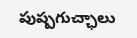పుష్పగుచ్ఛాలు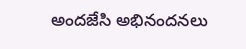అందజేసి అభినందనలు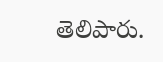తెలిపారు.